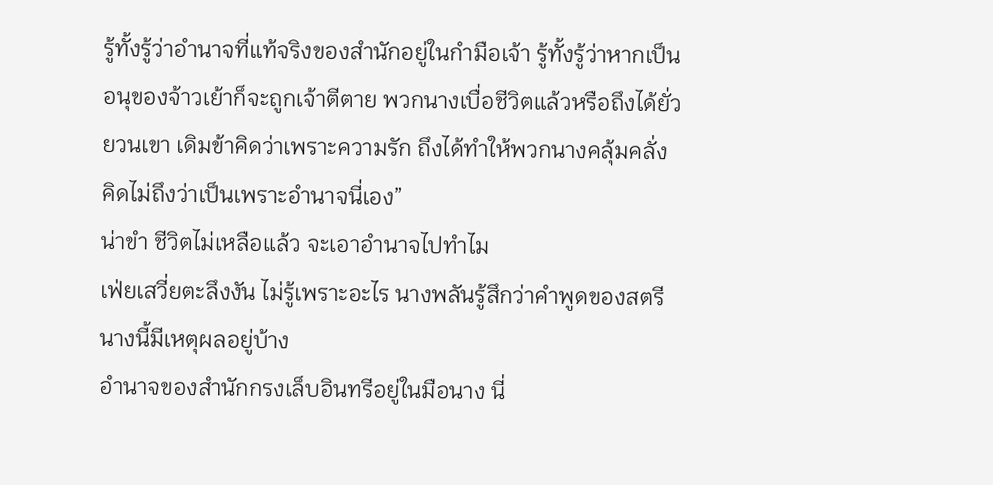รู้ทั้งรู้ว่าอำนาจที่แท้จริงของสำนักอยู่ในกำมือเจ้า รู้ทั้งรู้ว่าหากเป็นอนุของจ้าวเย้าก็จะถูกเจ้าตีตาย พวกนางเบื่อชีวิตแล้วหรือถึงได้ยั่วยวนเขา เดิมข้าคิดว่าเพราะความรัก ถึงได้ทำให้พวกนางคลุ้มคลั่ง คิดไม่ถึงว่าเป็นเพราะอำนาจนี่เอง”
น่าขำ ชีวิตไม่เหลือแล้ว จะเอาอำนาจไปทำไม
เฟ่ยเสวี่ยตะลึงงัน ไม่รู้เพราะอะไร นางพลันรู้สึกว่าคำพูดของสตรีนางนี้มีเหตุผลอยู่บ้าง
อำนาจของสำนักกรงเล็บอินทรีอยู่ในมือนาง นี่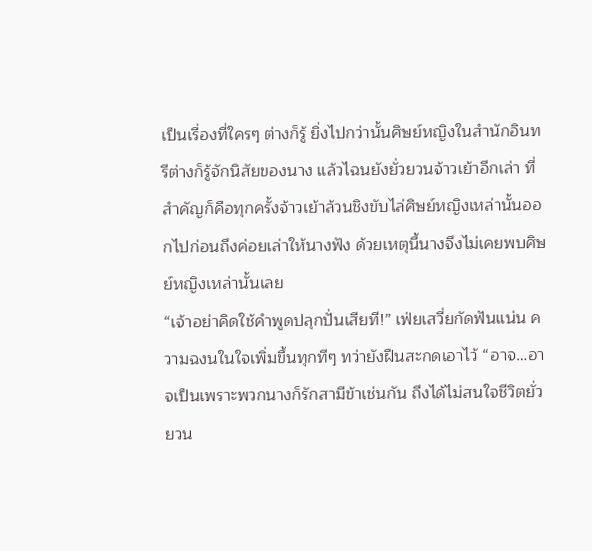เป็นเรื่องที่ใครๆ ต่างก็รู้ ยิ่งไปกว่านั้นศิษย์หญิงในสำนักอินทรีต่างก็รู้จักนิสัยของนาง แล้วไฉนยังยั่วยวนจ้าวเย้าอีกเล่า ที่สำคัญก็คือทุกครั้งจ้าวเย้าล้วนชิงขับไล่ศิษย์หญิงเหล่านั้นออกไปก่อนถึงค่อยเล่าให้นางฟัง ด้วยเหตุนี้นางจึงไม่เคยพบศิษย์หญิงเหล่านั้นเลย
“เจ้าอย่าคิดใช้คำพูดปลุกปั่นเสียที!” เฟ่ยเสวี่ยกัดฟันแน่น ความฉงนในใจเพิ่มขึ้นทุกทีๆ ทว่ายังฝืนสะกดเอาไว้ “อาจ…อาจเป็นเพราะพวกนางก็รักสามีข้าเช่นกัน ถึงได้ไม่สนใจชีวิตยั่วยวน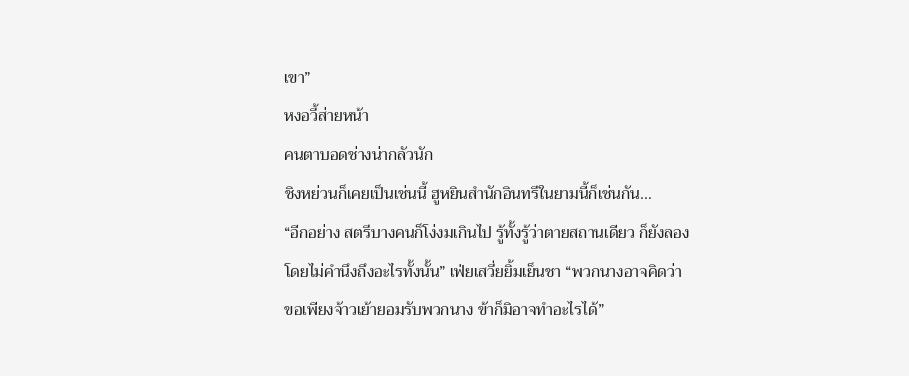เขา”
หงอวี้ส่ายหน้า
คนตาบอดช่างน่ากลัวนัก
ชิงหย่วนก็เคยเป็นเช่นนี้ ฮูหยินสำนักอินทรีในยามนี้ก็เช่นกัน…
“อีกอย่าง สตรีบางคนก็โง่งมเกินไป รู้ทั้งรู้ว่าตายสถานเดียว ก็ยังลองโดยไม่คำนึงถึงอะไรทั้งนั้น” เฟ่ยเสวี่ยยิ้มเย็นชา “พวกนางอาจคิดว่า ขอเพียงจ้าวเย้ายอมรับพวกนาง ข้าก็มิอาจทำอะไรได้”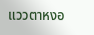แววตาหงอ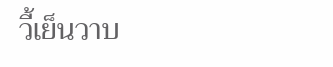วี้เย็นวาบ